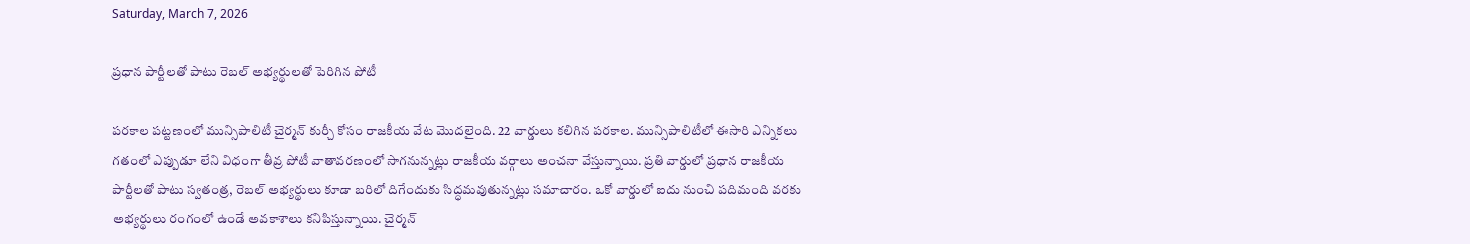Saturday, March 7, 2026

ప్రధాన పార్టీలతో పాటు రెబల్ అభ్యర్థులతో పెరిగిన పోటీ

పరకాల పట్టణంలో మున్సిపాలిటీ చైర్మన్ కుర్చీ కోసం రాజకీయ వేట మొదలైంది. 22 వార్డులు కలిగిన పరకాల. మున్సిపాలిటీలో ఈసారి ఎన్నికలు గతంలో ఎప్పుడూ లేని విధంగా తీవ్ర పోటీ వాతావరణంలో సాగనున్నట్లు రాజకీయ వర్గాలు అంచనా వేస్తున్నాయి. ప్రతి వార్డులో ప్రధాన రాజకీయ పార్టీలతో పాటు స్వతంత్ర, రెబల్ అభ్యర్థులు కూడా బరిలో దిగేందుకు సిద్ధమవుతున్నట్లు సమాచారం. ఒకో వార్డులో ఐదు నుంచి పదిమంది వరకు అభ్యర్థులు రంగంలో ఉండే అవకాశాలు కనిపిస్తున్నాయి. చైర్మన్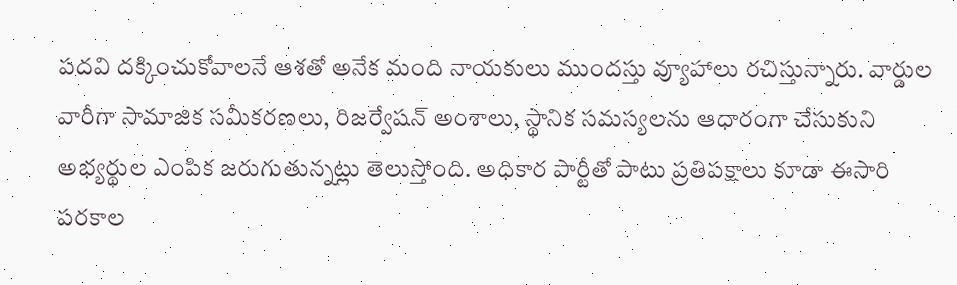పదవి దక్కించుకోవాలనే ఆశతో అనేక మంది నాయకులు ముందస్తు వ్యూహాలు రచిస్తున్నారు. వార్డుల వారీగా సామాజిక సమీకరణలు, రిజర్వేషన్ అంశాలు, స్థానిక సమస్యలను ఆధారంగా చేసుకుని అభ్యర్థుల ఎంపిక జరుగుతున్నట్లు తెలుస్తోంది. అధికార పార్టీతో పాటు ప్రతిపక్షాలు కూడా ఈసారి పరకాల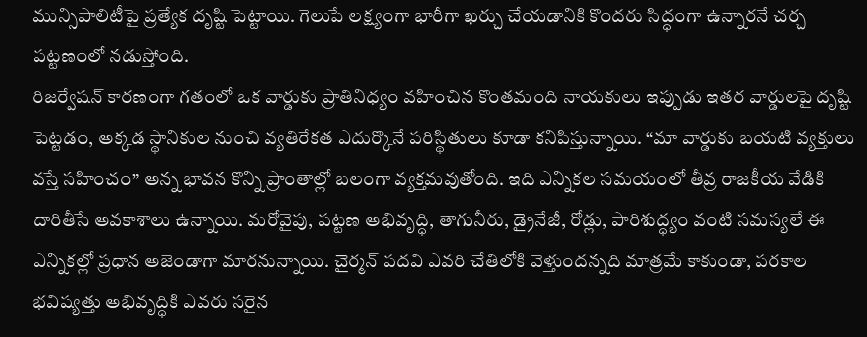మున్సిపాలిటీపై ప్రత్యేక దృష్టి పెట్టాయి. గెలుపే లక్ష్యంగా భారీగా ఖర్చు చేయడానికి కొందరు సిద్ధంగా ఉన్నారనే చర్చ పట్టణంలో నడుస్తోంది.
రిజర్వేషన్ కారణంగా గతంలో ఒక వార్డుకు ప్రాతినిధ్యం వహించిన కొంతమంది నాయకులు ఇప్పుడు ఇతర వార్డులపై దృష్టి పెట్టడం, అక్కడ స్థానికుల నుంచి వ్యతిరేకత ఎదుర్కొనే పరిస్థితులు కూడా కనిపిస్తున్నాయి. “మా వార్డుకు బయటి వ్యక్తులు వస్తే సహించం” అన్న భావన కొన్ని ప్రాంతాల్లో బలంగా వ్యక్తమవుతోంది. ఇది ఎన్నికల సమయంలో తీవ్ర రాజకీయ వేడికి దారితీసే అవకాశాలు ఉన్నాయి. మరోవైపు, పట్టణ అభివృద్ధి, తాగునీరు, డ్రైనేజీ, రోడ్లు, పారిశుద్ధ్యం వంటి సమస్యలే ఈ ఎన్నికల్లో ప్రధాన అజెండాగా మారనున్నాయి. చైర్మన్ పదవి ఎవరి చేతిలోకి వెళ్తుందన్నది మాత్రమే కాకుండా, పరకాల భవిష్యత్తు అభివృద్ధికి ఎవరు సరైన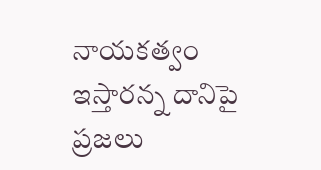నాయకత్వం ఇస్తారన్న దానిపై ప్రజలు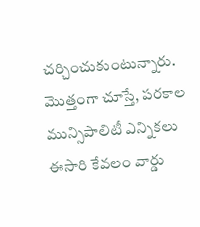చర్చించుకుంటున్నారు.
మొత్తంగా చూస్తే, పరకాల మున్సిపాలిటీ ఎన్నికలు ఈసారి కేవలం వార్డు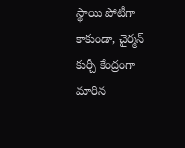స్థాయి పోటీగా కాకుండా, చైర్మన్ కుర్చీ కేంద్రంగా మారిన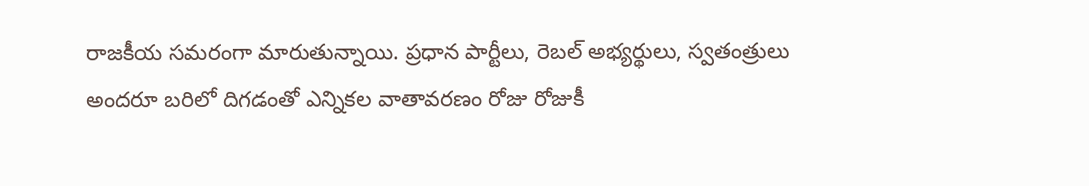రాజకీయ సమరంగా మారుతున్నాయి. ప్రధాన పార్టీలు, రెబల్ అభ్యర్థులు, స్వతంత్రులు అందరూ బరిలో దిగడంతో ఎన్నికల వాతావరణం రోజు రోజుకీ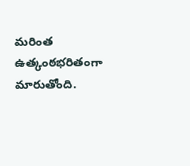మరింత ఉత్కంఠభరితంగా మారుతోంది.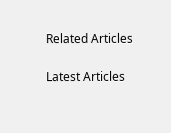Related Articles

Latest Articles